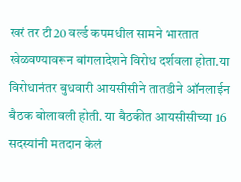खरं तर टी20 वर्ल्ड कपमधील सामने भारतात खेळवण्यावरून बांगलादेशने विरोध दर्शवला होता.या विरोधानंतर बुधवारी आयसीसीने तातडीने ऑनलाईन बैठक बोलावली होती. या बैठकीत आयसीसीच्या 16 सदस्यांनी मतदान केलं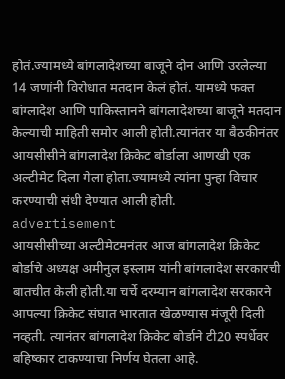होतं.ज्यामध्ये बांगलादेशच्या बाजूने दोन आणि उरलेल्या 14 जणांनी विरोधात मतदान केलं होतं. यामध्ये फक्त बांग्लादेश आणि पाकिस्तानने बांगलादेशच्या बाजूने मतदान केल्याची माहिती समोर आली होती.त्यानंतर या बैठकीनंतर आयसीसीने बांगलादेश क्रिकेट बोर्डाला आणखी एक अल्टीमेट दिला गेला होता.ज्यामध्ये त्यांना पुन्हा विचार करण्याची संधी देण्यात आली होती.
advertisement
आयसीसीच्या अल्टीमेटमनंतर आज बांगलादेश क्रिकेट बोर्डाचे अध्यक्ष अमीनुल इस्लाम यांनी बांगलादेश सरकारची बातचीत केली होती.या चर्चे दरम्यान बांगलादेश सरकारने आपल्या क्रिकेट संघात भारतात खेळण्यास मंजूरी दिली नव्हती. त्यानंतर बांगलादेश क्रिकेट बोर्डाने टी20 स्पर्धेवर बहिष्कार टाकण्याचा निर्णय घेतला आहे.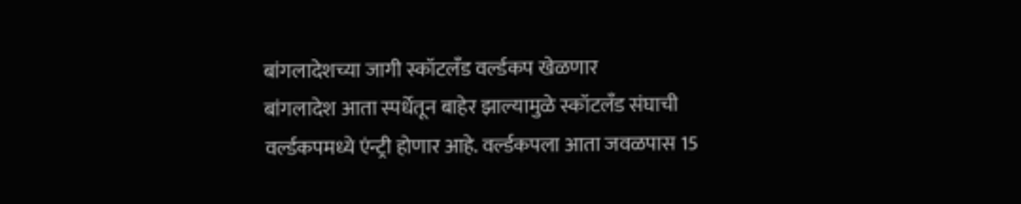बांगलादेशच्या जागी स्कॉटलँड वर्ल्डकप खेळणार
बांगलादेश आता स्पर्धेतून बाहेर झाल्यामुळे स्कॉटलँड संघाची वर्ल्डकपमध्ये एंन्ट्री होणार आहे. वर्ल्डकपला आता जवळपास 15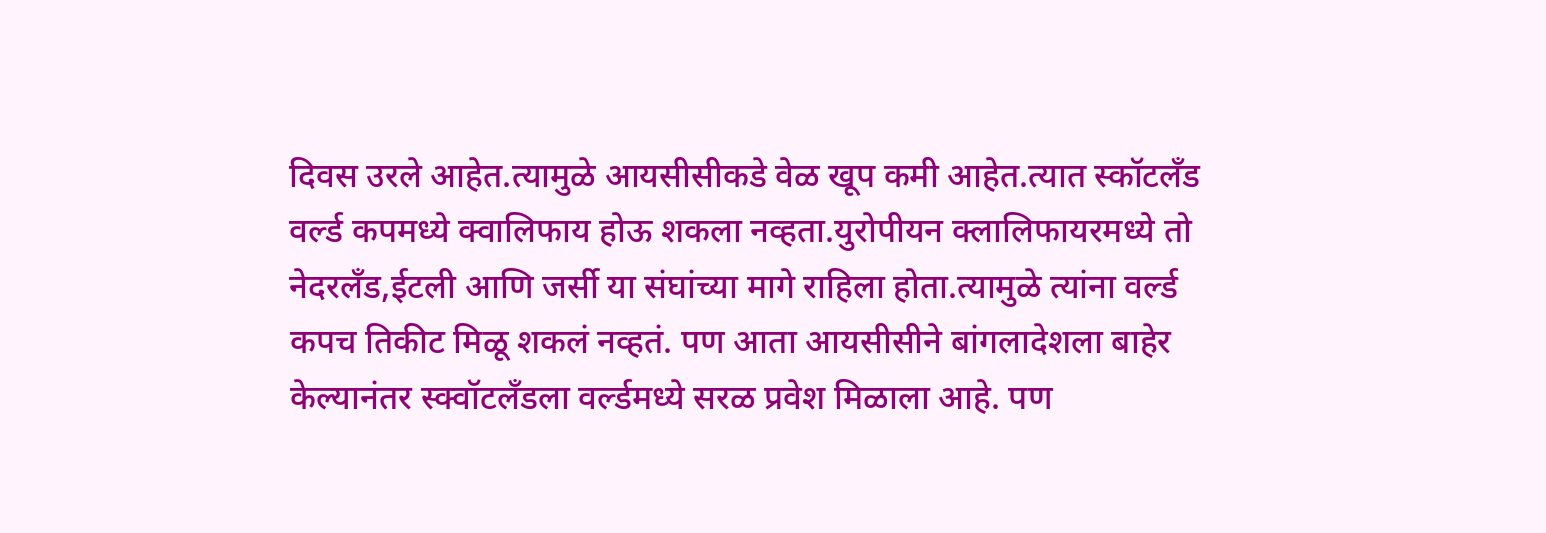दिवस उरले आहेत.त्यामुळे आयसीसीकडे वेळ खूप कमी आहेत.त्यात स्कॉटलँड वर्ल्ड कपमध्ये क्वालिफाय होऊ शकला नव्हता.युरोपीयन क्लालिफायरमध्ये तो नेदरलँड,ईटली आणि जर्सी या संघांच्या मागे राहिला होता.त्यामुळे त्यांना वर्ल्ड कपच तिकीट मिळू शकलं नव्हतं. पण आता आयसीसीने बांगलादेशला बाहेर केल्यानंतर स्क्वॉटलँडला वर्ल्डमध्ये सरळ प्रवेश मिळाला आहे. पण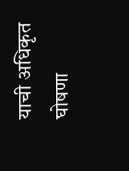याची अधिकृत घोषणा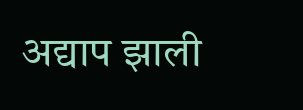अद्याप झाली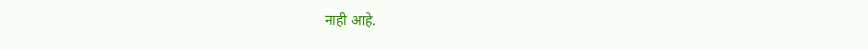नाही आहे.